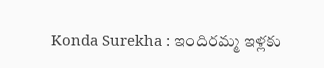Konda Surekha : ఇందిరమ్మ ఇళ్లకు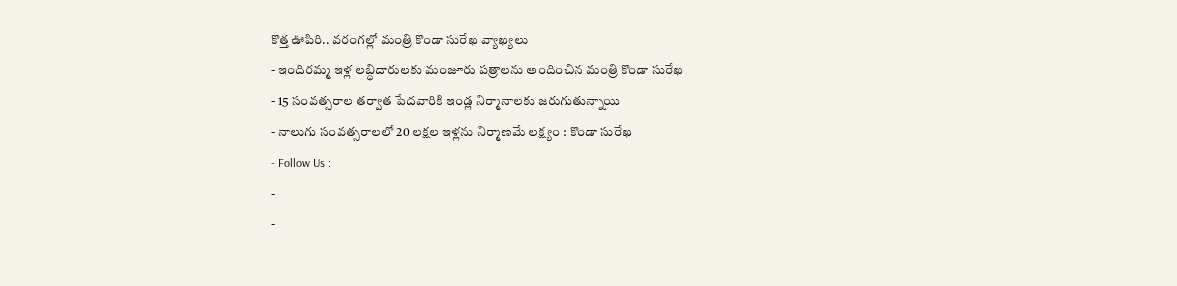కొత్త ఊపిరి.. వరంగల్లో మంత్రి కొండా సురేఖ వ్యాఖ్యలు
- ఇందిరమ్మ ఇళ్ల లబ్ధిదారులకు మంజూరు పత్రాలను అందించిన మంత్రి కొండా సురేఖ
- 15 సంవత్సరాల తర్వాత పేదవారికి ఇండ్ల నిర్మానాలకు జరుగుతున్నాయి
- నాలుగు సంవత్సరాలలో 20 లక్షల ఇళ్లను నిర్మాణమే లక్ష్యం : కొండా సురేఖ
- Follow Us :
-
-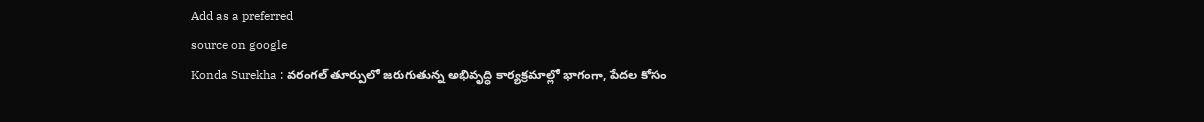Add as a preferred
source on google
Konda Surekha : వరంగల్ తూర్పులో జరుగుతున్న అభివృద్ధి కార్యక్రమాల్లో భాగంగా, పేదల కోసం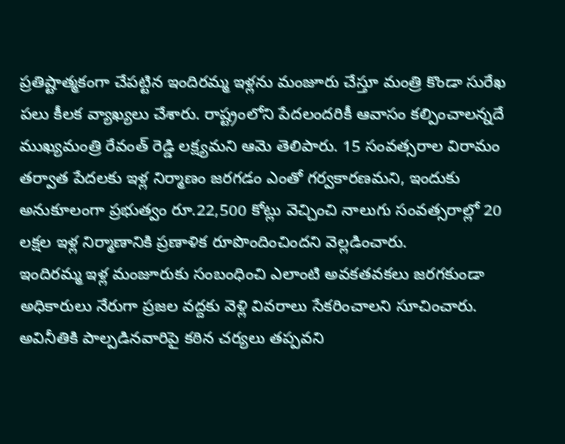ప్రతిష్టాత్మకంగా చేపట్టిన ఇందిరమ్మ ఇళ్లను మంజూరు చేస్తూ మంత్రి కొండా సురేఖ పలు కీలక వ్యాఖ్యలు చేశారు. రాష్ట్రంలోని పేదలందరికీ ఆవాసం కల్పించాలన్నదే ముఖ్యమంత్రి రేవంత్ రెడ్డి లక్ష్యమని ఆమె తెలిపారు. 15 సంవత్సరాల విరామం తర్వాత పేదలకు ఇళ్ల నిర్మాణం జరగడం ఎంతో గర్వకారణమని, ఇందుకు అనుకూలంగా ప్రభుత్వం రూ.22,500 కోట్లు వెచ్చించి నాలుగు సంవత్సరాల్లో 20 లక్షల ఇళ్ల నిర్మాణానికి ప్రణాళిక రూపొందించిందని వెల్లడించారు.
ఇందిరమ్మ ఇళ్ల మంజూరుకు సంబంధించి ఎలాంటి అవకతవకలు జరగకుండా అధికారులు నేరుగా ప్రజల వద్దకు వెళ్లి వివరాలు సేకరించాలని సూచించారు. అవినీతికి పాల్పడినవారిపై కఠిన చర్యలు తప్పవని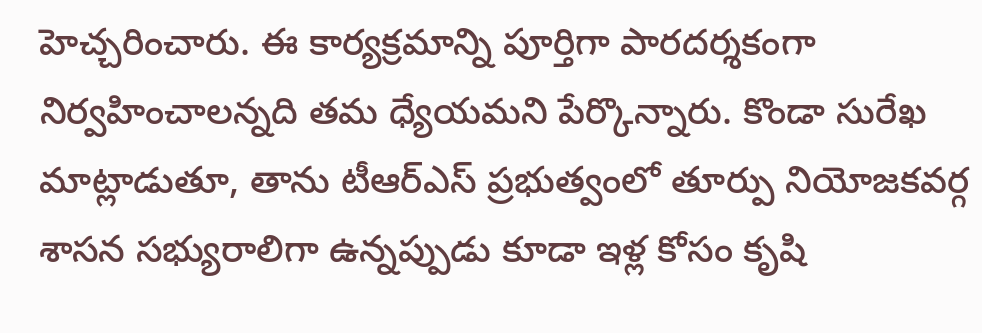హెచ్చరించారు. ఈ కార్యక్రమాన్ని పూర్తిగా పారదర్శకంగా నిర్వహించాలన్నది తమ ధ్యేయమని పేర్కొన్నారు. కొండా సురేఖ మాట్లాడుతూ, తాను టీఆర్ఎస్ ప్రభుత్వంలో తూర్పు నియోజకవర్గ శాసన సభ్యురాలిగా ఉన్నప్పుడు కూడా ఇళ్ల కోసం కృషి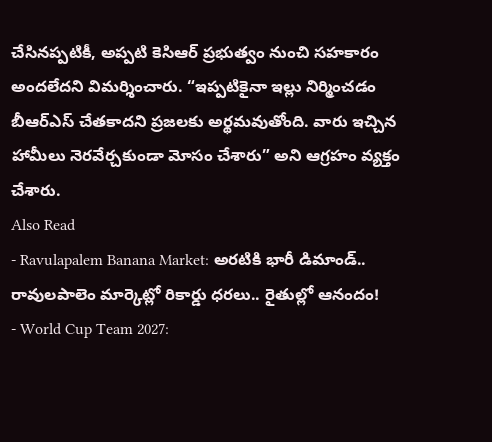చేసినప్పటికీ, అప్పటి కెసిఆర్ ప్రభుత్వం నుంచి సహకారం అందలేదని విమర్శించారు. “ఇప్పటికైనా ఇల్లు నిర్మించడం బీఆర్ఎస్ చేతకాదని ప్రజలకు అర్థమవుతోంది. వారు ఇచ్చిన హామీలు నెరవేర్చకుండా మోసం చేశారు” అని ఆగ్రహం వ్యక్తం చేశారు.
Also Read
- Ravulapalem Banana Market: అరటికి భారీ డిమాండ్.. రావులపాలెం మార్కెట్లో రికార్డు ధరలు.. రైతుల్లో ఆనందం!
- World Cup Team 2027: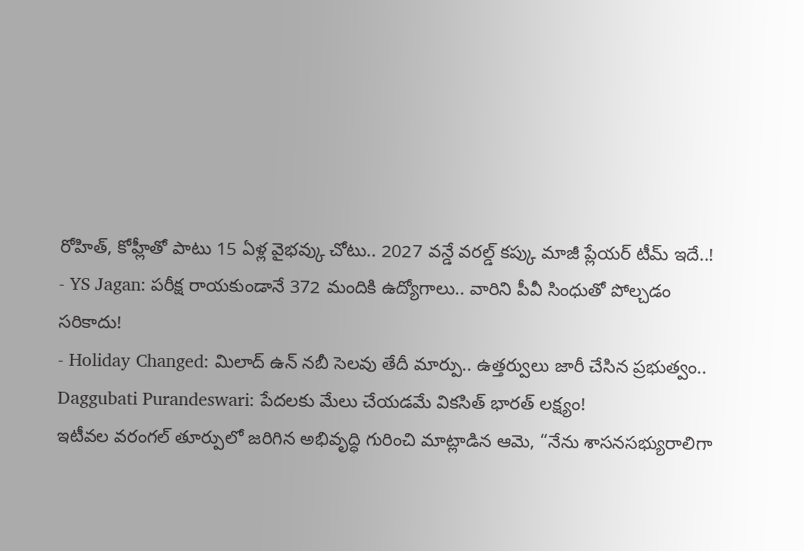రోహిత్, కోహ్లీతో పాటు 15 ఏళ్ల వైభవ్కు చోటు.. 2027 వన్డే వరల్డ్ కప్కు మాజీ ప్లేయర్ టీమ్ ఇదే..!
- YS Jagan: పరీక్ష రాయకుండానే 372 మందికి ఉద్యోగాలు.. వారిని పీవీ సింధుతో పోల్చడం సరికాదు!
- Holiday Changed: మిలాద్ ఉన్ నబీ సెలవు తేదీ మార్పు.. ఉత్తర్వులు జారీ చేసిన ప్రభుత్వం..
Daggubati Purandeswari: పేదలకు మేలు చేయడమే వికసిత్ భారత్ లక్ష్యం!
ఇటీవల వరంగల్ తూర్పులో జరిగిన అభివృద్ధి గురించి మాట్లాడిన ఆమె, “నేను శాసనసభ్యురాలిగా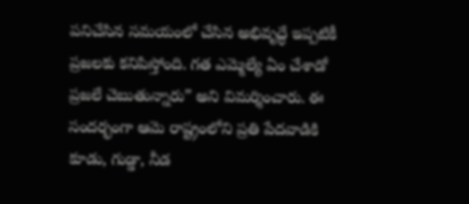పనిచేసిన సమయంలో చేసిన అభివృద్ధే ఇప్పటికీ ప్రజలకు కనిపిస్తోంది. గత ఎమ్మెల్యే ఏం చేశాడో ప్రజలే చెబుతున్నారు” అని విమర్శించారు. ఈ సందర్భంగా ఆమె రాష్ట్రంలోని ప్రతి పేదవాడికి కూడు, గుడ్డా, నీడ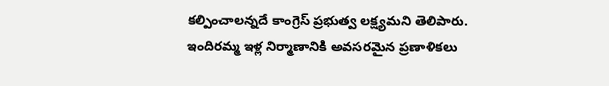కల్పించాలన్నదే కాంగ్రెస్ ప్రభుత్వ లక్ష్యమని తెలిపారు. ఇందిరమ్మ ఇళ్ల నిర్మాణానికి అవసరమైన ప్రణాళికలు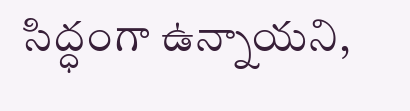సిద్ధంగా ఉన్నాయని,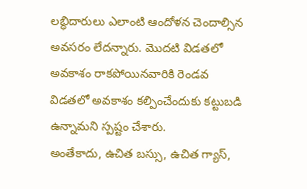లబ్ధిదారులు ఎలాంటి ఆందోళన చెందాల్సిన అవసరం లేదన్నారు. మొదటి విడతలో అవకాశం రాకపోయినవారికి రెండవ విడతలో అవకాశం కల్పించేందుకు కట్టుబడి ఉన్నామని స్పష్టం చేశారు.
అంతేకాదు, ఉచిత బస్సు, ఉచిత గ్యాస్,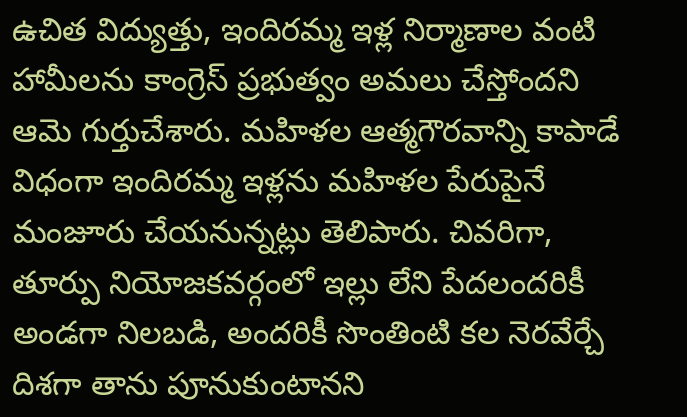ఉచిత విద్యుత్తు, ఇందిరమ్మ ఇళ్ల నిర్మాణాల వంటి హామీలను కాంగ్రెస్ ప్రభుత్వం అమలు చేస్తోందని ఆమె గుర్తుచేశారు. మహిళల ఆత్మగౌరవాన్ని కాపాడే విధంగా ఇందిరమ్మ ఇళ్లను మహిళల పేరుపైనే మంజూరు చేయనున్నట్లు తెలిపారు. చివరిగా, తూర్పు నియోజకవర్గంలో ఇల్లు లేని పేదలందరికీ అండగా నిలబడి, అందరికీ సొంతింటి కల నెరవేర్చే దిశగా తాను పూనుకుంటానని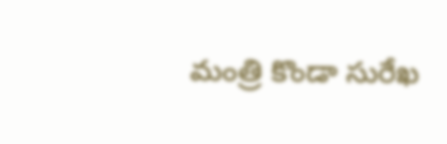మంత్రి కొండా సురేఖ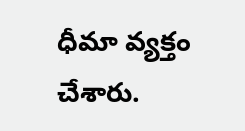ధీమా వ్యక్తం చేశారు.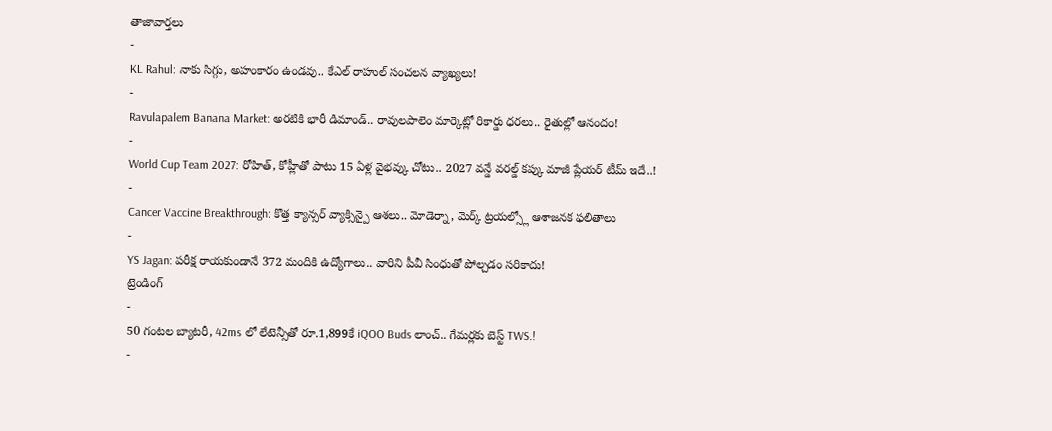తాజావార్తలు
-
KL Rahul: నాకు సిగ్గు, అహంకారం ఉండవు.. కేఎల్ రాహుల్ సంచలన వ్యాఖ్యలు!
-
Ravulapalem Banana Market: అరటికి భారీ డిమాండ్.. రావులపాలెం మార్కెట్లో రికార్డు ధరలు.. రైతుల్లో ఆనందం!
-
World Cup Team 2027: రోహిత్, కోహ్లీతో పాటు 15 ఏళ్ల వైభవ్కు చోటు.. 2027 వన్డే వరల్డ్ కప్కు మాజీ ప్లేయర్ టీమ్ ఇదే..!
-
Cancer Vaccine Breakthrough: కొత్త క్యాన్సర్ వ్యాక్సిన్పై ఆశలు.. మోడెర్నా, మెర్క్ ట్రయల్స్లో ఆశాజనక ఫలితాలు
-
YS Jagan: పరీక్ష రాయకుండానే 372 మందికి ఉద్యోగాలు.. వారిని పీవీ సింధుతో పోల్చడం సరికాదు!
ట్రెండింగ్
-
50 గంటల బ్యాటరీ, 42ms లో లేటెన్సీతో రూ.1,899కే iQOO Buds లాంచ్.. గేమర్లకు బెస్ట్ TWS.!
-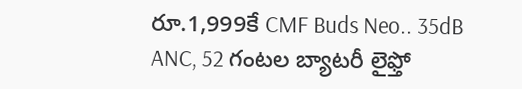రూ.1,999కే CMF Buds Neo.. 35dB ANC, 52 గంటల బ్యాటరీ లైఫ్తో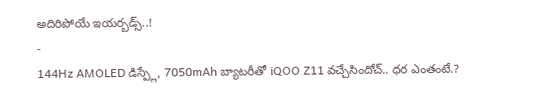అదిరిపోయే ఇయర్బడ్స్..!
-
144Hz AMOLED డిస్ప్లే, 7050mAh బ్యాటరీతో iQOO Z11 వచ్చేసిందోచ్.. ధర ఎంతంటే.?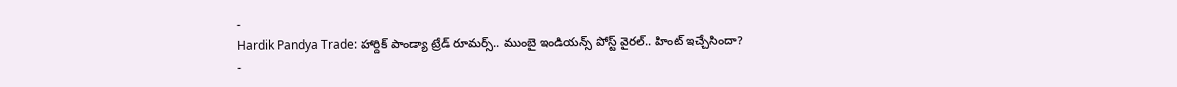-
Hardik Pandya Trade: హార్దిక్ పాండ్యా ట్రేడ్ రూమర్స్.. ముంబై ఇండియన్స్ పోస్ట్ వైరల్.. హింట్ ఇచ్చేసిందా?
-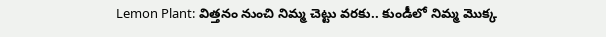Lemon Plant: విత్తనం నుంచి నిమ్మ చెట్టు వరకు.. కుండీలో నిమ్మ మొక్క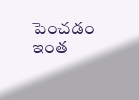పెంచడం ఇంత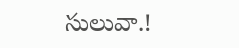సులువా.!